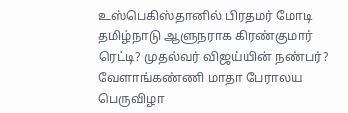உஸ்பெகிஸ்தானில் பிரதமர் மோடி தமிழ்நாடு ஆளுநராக கிரண்குமார் ரெட்டி? முதல்வர் விஜய்யின் நண்பர்? வேளாங்கண்ணி மாதா பேராலய பெருவிழா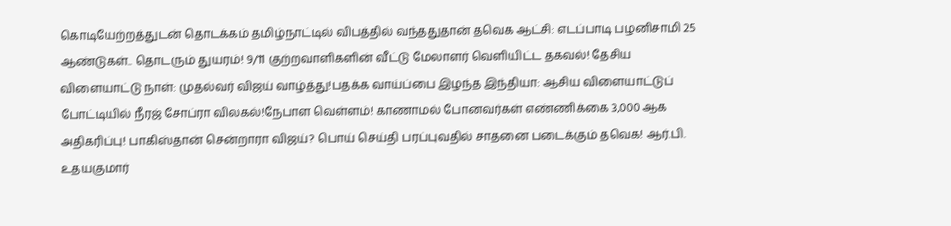கொடியேற்றத்துடன் தொடக்கம் தமிழ்நாட்டில் விபத்தில் வந்ததுதான் தவெக ஆட்சி: எடப்பாடி பழனிசாமி 25 ஆண்டுகள்.. தொடரும் துயரம்! 9/11 குற்றவாளிகளின் வீட்டு மேலாளர் வெளியிட்ட தகவல்! தேசிய விளையாட்டு நாள்: முதல்வர் விஜய் வாழ்த்து!பதக்க வாய்ப்பை இழந்த இந்தியா: ஆசிய விளையாட்டுப் போட்டியில் நீரஜ் சோப்ரா விலகல்!நேபாள வெள்ளம்! காணாமல் போனவர்கள் எண்ணிக்கை 3,000 ஆக அதிகரிப்பு! பாகிஸ்தான் சென்றாரா விஜய்? பொய் செய்தி பரப்புவதில் சாதனை படைக்கும் தவெக! ஆர்.பி. உதயகுமார்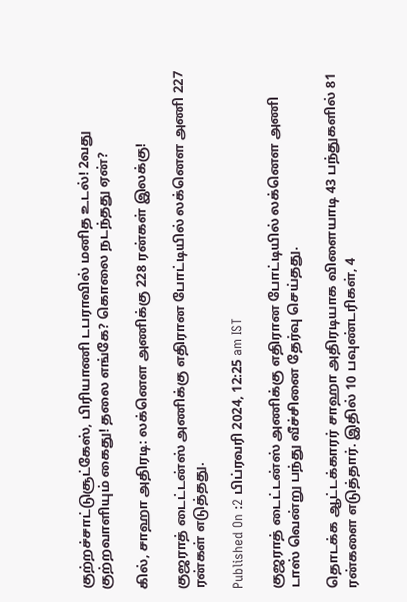குற்றச்சாட்டுசூட்கேஸ், பிரியாணி டபராவில் மனித உடல்! 2வது குற்றவாளியும் கைது! தலை எங்கே? கொலை நடந்தது ஏன்?

கில், சாஹா அதிரடி: லக்னௌ அணிக்கு 228 ரன்கள் இலக்கு!

குஜராத் டைட்டன்ஸ் அணிக்கு எதிரான போட்டியில் லக்னௌ அணி 227 ரன்கள் எடுத்தது.

Published On :2 பிப்ரவரி 2024, 12:25 am IST

குஜராத் டைட்டன்ஸ் அணிக்கு எதிரான போட்டியில் லக்னௌ அணி டாஸ் வென்று பந்து வீச்சினை தேர்வு செய்தது.

தொடக்க ஆட்டக்காரர் சாஹா அதிரடியாக விளையாடி 43 பந்துகளில் 81 ரன்களை எடுத்தார். இதில் 10 பவுண்டரிகள், 4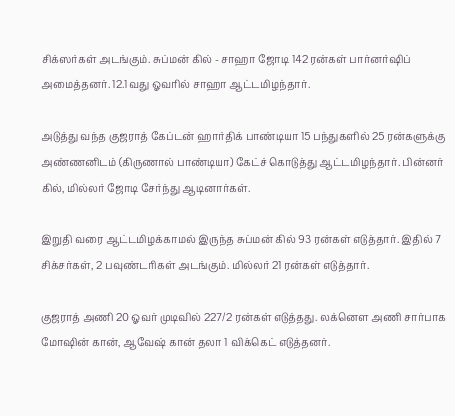சிக்ஸர்கள் அடங்கும். சுப்மன் கில் - சாஹா ஜோடி 142 ரன்கள் பார்னர்ஷிப் அமைத்தனர். 12.1வது ஓவரில் சாஹா ஆட்டமிழந்தார்.

அடுத்து வந்த குஜராத் கேப்டன் ஹார்திக் பாண்டியா 15 பந்துகளில் 25 ரன்களுக்கு அண்ணனிடம் (கிருணால் பாண்டியா) கேட்ச் கொடுத்து ஆட்டமிழந்தார். பின்னர் கில், மில்லர் ஜோடி சேர்ந்து ஆடினார்கள்.

இறுதி வரை ஆட்டமிழக்காமல் இருந்த சுப்மன் கில் 93 ரன்கள் எடுத்தார். இதில் 7 சிக்சர்கள், 2 பவுண்டரிகள் அடங்கும். மில்லர் 21 ரன்கள் எடுத்தார்.

குஜராத் அணி 20 ஓவர் முடிவில் 227/2 ரன்கள் எடுத்தது. லக்னௌ அணி சார்பாக மோஷின் கான், ஆவேஷ் கான் தலா 1 விக்கெட் எடுத்தனர்.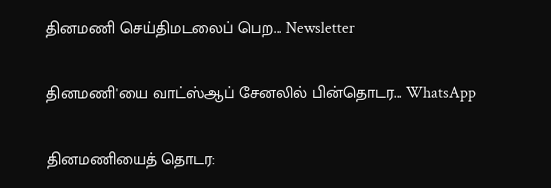தினமணி செய்திமடலைப் பெற... Newsletter

தினமணி'யை வாட்ஸ்ஆப் சேனலில் பின்தொடர... WhatsApp

தினமணியைத் தொடர: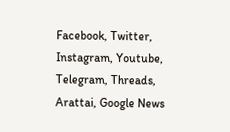Facebook, Twitter, Instagram, Youtube, Telegram, Threads, Arattai, Google News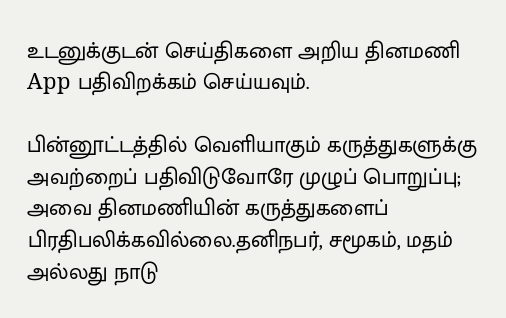உடனுக்குடன் செய்திகளை அறிய தினமணி App பதிவிறக்கம் செய்யவும்.

பின்னூட்டத்தில் வெளியாகும் கருத்துகளுக்கு அவற்றைப் பதிவிடுவோரே முழுப் பொறுப்பு; அவை தினமணியின் கருத்துகளைப் பிரதிபலிக்கவில்லை.தனிநபர், சமூகம், மதம் அல்லது நாடு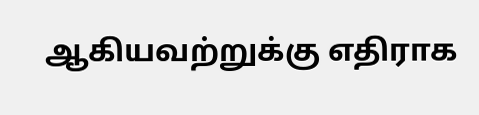ஆகியவற்றுக்கு எதிராக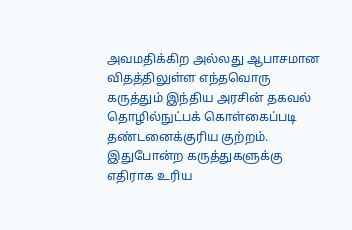அவமதிக்கிற அல்லது ஆபாசமான விதத்திலுள்ள எந்தவொரு கருத்தும் இந்திய அரசின் தகவல் தொழில்நுட்பக் கொள்கைப்படி தண்டனைக்குரிய குற்றம். இதுபோன்ற கருத்துகளுக்கு எதிராக உரிய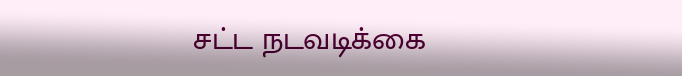சட்ட நடவடிக்கை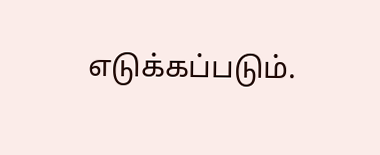எடுக்கப்படும்.